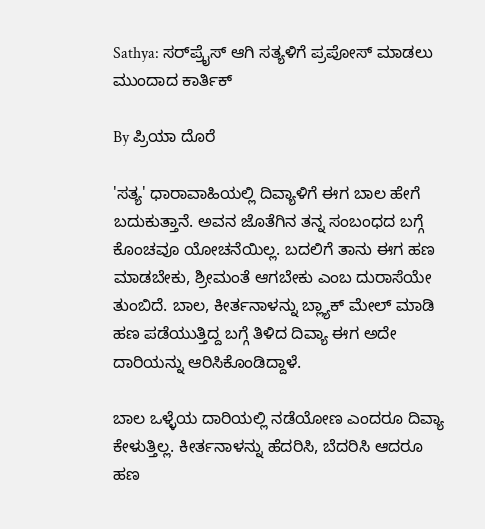Sathya: ಸರ್‌ಪ್ರೈಸ್ ಆಗಿ ಸತ್ಯಳಿಗೆ ಪ್ರಪೋಸ್ ಮಾಡಲು ಮುಂದಾದ ಕಾರ್ತಿಕ್

By ಪ್ರಿಯಾ ದೊರೆ

'ಸತ್ಯ' ಧಾರಾವಾಹಿಯಲ್ಲಿ ದಿವ್ಯಾಳಿಗೆ ಈಗ ಬಾಲ ಹೇಗೆ ಬದುಕುತ್ತಾನೆ. ಅವನ ಜೊತೆಗಿನ ತನ್ನ ಸಂಬಂಧದ ಬಗ್ಗೆ ಕೊಂಚವೂ ಯೋಚನೆಯಿಲ್ಲ. ಬದಲಿಗೆ ತಾನು ಈಗ ಹಣ ಮಾಡಬೇಕು, ಶ್ರೀಮಂತೆ ಆಗಬೇಕು ಎಂಬ ದುರಾಸೆಯೇ ತುಂಬಿದೆ. ಬಾಲ, ಕೀರ್ತನಾಳನ್ನು ಬ್ಲ್ಯಾಕ್ ಮೇಲ್ ಮಾಡಿ ಹಣ ಪಡೆಯುತ್ತಿದ್ದ ಬಗ್ಗೆ ತಿಳಿದ ದಿವ್ಯಾ ಈಗ ಅದೇ ದಾರಿಯನ್ನು ಆರಿಸಿಕೊಂಡಿದ್ದಾಳೆ.

ಬಾಲ ಒಳ್ಳೆಯ ದಾರಿಯಲ್ಲಿ ನಡೆಯೋಣ ಎಂದರೂ ದಿವ್ಯಾ ಕೇಳುತ್ತಿಲ್ಲ. ಕೀರ್ತನಾಳನ್ನು ಹೆದರಿಸಿ, ಬೆದರಿಸಿ ಆದರೂ ಹಣ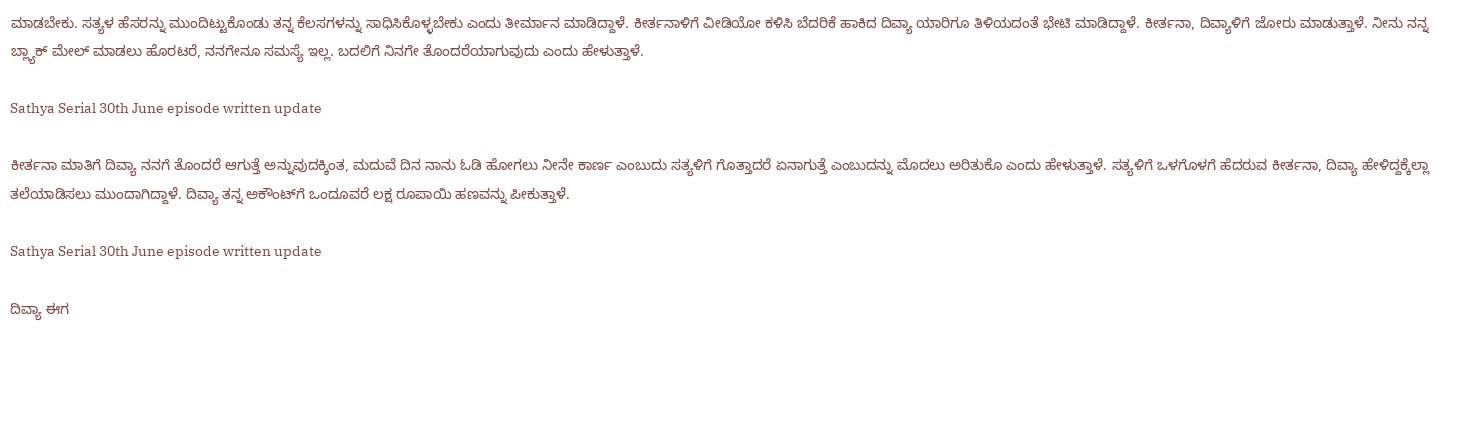ಮಾಡಬೇಕು. ಸತ್ಯಳ ಹೆಸರನ್ನು ಮುಂದಿಟ್ಟುಕೊಂಡು ತನ್ನ ಕೆಲಸಗಳನ್ನು ಸಾಧಿಸಿಕೊಳ್ಳಬೇಕು ಎಂದು ತೀರ್ಮಾನ ಮಾಡಿದ್ದಾಳೆ. ಕೀರ್ತನಾಳಿಗೆ ವೀಡಿಯೋ ಕಳಿಸಿ ಬೆದರಿಕೆ ಹಾಕಿದ ದಿವ್ಯಾ ಯಾರಿಗೂ ತಿಳಿಯದಂತೆ ಭೇಟಿ ಮಾಡಿದ್ದಾಳೆ. ಕೀರ್ತನಾ, ದಿವ್ಯಾಳಿಗೆ ಜೋರು ಮಾಡುತ್ತಾಳೆ. ನೀನು ನನ್ನ ಬ್ಲ್ಯಾಕ್ ಮೇಲ್ ಮಾಡಲು ಹೊರಟರೆ, ನನಗೇನೂ ಸಮಸ್ಯೆ ಇಲ್ಲ. ಬದಲಿಗೆ ನಿನಗೇ ತೊಂದರೆಯಾಗುವುದು ಎಂದು ಹೇಳುತ್ತಾಳೆ.

Sathya Serial 30th June episode written update

ಕೀರ್ತನಾ ಮಾತಿಗೆ ದಿವ್ಯಾ ನನಗೆ ತೊಂದರೆ ಆಗುತ್ತೆ ಅನ್ನುವುದಕ್ಕಿಂತ, ಮದುವೆ ದಿನ ನಾನು ಓಡಿ ಹೋಗಲು ನೀನೇ ಕಾರ್ಣ ಎಂಬುದು ಸತ್ಯಳಿಗೆ ಗೊತ್ತಾದರೆ ಏನಾಗುತ್ತೆ ಎಂಬುದನ್ನು ಮೊದಲು ಅರಿತುಕೊ ಎಂದು ಹೇಳುತ್ತಾಳೆ. ಸತ್ಯಳಿಗೆ ಒಳಗೊಳಗೆ ಹೆದರುವ ಕೀರ್ತನಾ, ದಿವ್ಯಾ ಹೇಳಿದ್ದಕ್ಕೆಲ್ಲಾ ತಲೆಯಾಡಿಸಲು ಮುಂದಾಗಿದ್ದಾಳೆ. ದಿವ್ಯಾ ತನ್ನ ಅಕೌಂಟ್‌ಗೆ ಒಂದೂವರೆ ಲಕ್ಷ ರೂಪಾಯಿ ಹಣವನ್ನು ಪೀಕುತ್ತಾಳೆ.

Sathya Serial 30th June episode written update

ದಿವ್ಯಾ ಈಗ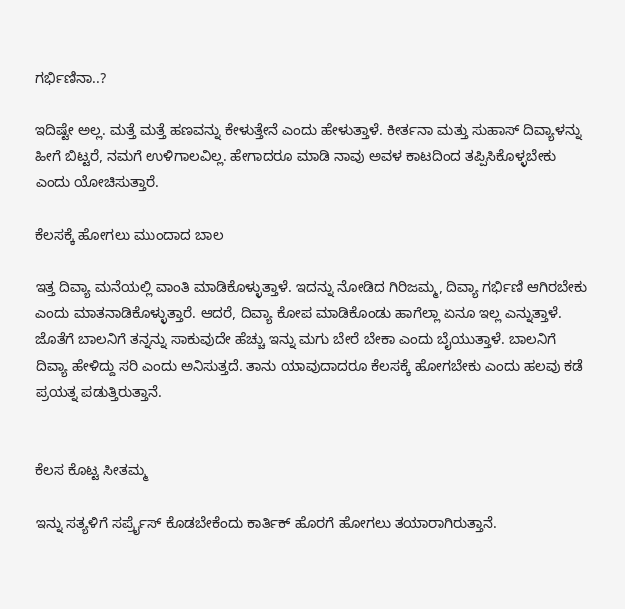ಗರ್ಭಿಣಿನಾ..?

ಇದಿಷ್ಟೇ ಅಲ್ಲ. ಮತ್ತೆ ಮತ್ತೆ ಹಣವನ್ನು ಕೇಳುತ್ತೇನೆ ಎಂದು ಹೇಳುತ್ತಾಳೆ. ಕೀರ್ತನಾ ಮತ್ತು ಸುಹಾಸ್ ದಿವ್ಯಾಳನ್ನು ಹೀಗೆ ಬಿಟ್ಟರೆ, ನಮಗೆ ಉಳಿಗಾಲವಿಲ್ಲ. ಹೇಗಾದರೂ ಮಾಡಿ ನಾವು ಅವಳ ಕಾಟದಿಂದ ತಪ್ಪಿಸಿಕೊಳ್ಳಬೇಕು ಎಂದು ಯೋಚಿಸುತ್ತಾರೆ.

ಕೆಲಸಕ್ಕೆ ಹೋಗಲು ಮುಂದಾದ ಬಾಲ

ಇತ್ತ ದಿವ್ಯಾ ಮನೆಯಲ್ಲಿ ವಾಂತಿ ಮಾಡಿಕೊಳ್ಳುತ್ತಾಳೆ. ಇದನ್ನು ನೋಡಿದ ಗಿರಿಜಮ್ಮ, ದಿವ್ಯಾ ಗರ್ಭಿಣಿ ಆಗಿರಬೇಕು ಎಂದು ಮಾತನಾಡಿಕೊಳ್ಳುತ್ತಾರೆ. ಆದರೆ, ದಿವ್ಯಾ ಕೋಪ ಮಾಡಿಕೊಂಡು ಹಾಗೆಲ್ಲಾ ಏನೂ ಇಲ್ಲ ಎನ್ನುತ್ತಾಳೆ. ಜೊತೆಗೆ ಬಾಲನಿಗೆ ತನ್ನನ್ನು ಸಾಕುವುದೇ ಹೆಚ್ಚು ಇನ್ನು ಮಗು ಬೇರೆ ಬೇಕಾ ಎಂದು ಬೈಯುತ್ತಾಳೆ. ಬಾಲನಿಗೆ ದಿವ್ಯಾ ಹೇಳಿದ್ದು ಸರಿ ಎಂದು ಅನಿಸುತ್ತದೆ. ತಾನು ಯಾವುದಾದರೂ ಕೆಲಸಕ್ಕೆ ಹೋಗಬೇಕು ಎಂದು ಹಲವು ಕಡೆ ಪ್ರಯತ್ನ ಪಡುತ್ತಿರುತ್ತಾನೆ.


ಕೆಲಸ ಕೊಟ್ಟ ಸೀತಮ್ಮ

ಇನ್ನು ಸತ್ಯಳಿಗೆ ಸರ್ಪ್ರೈಸ್ ಕೊಡಬೇಕೆಂದು ಕಾರ್ತಿಕ್ ಹೊರಗೆ ಹೋಗಲು ತಯಾರಾಗಿರುತ್ತಾನೆ.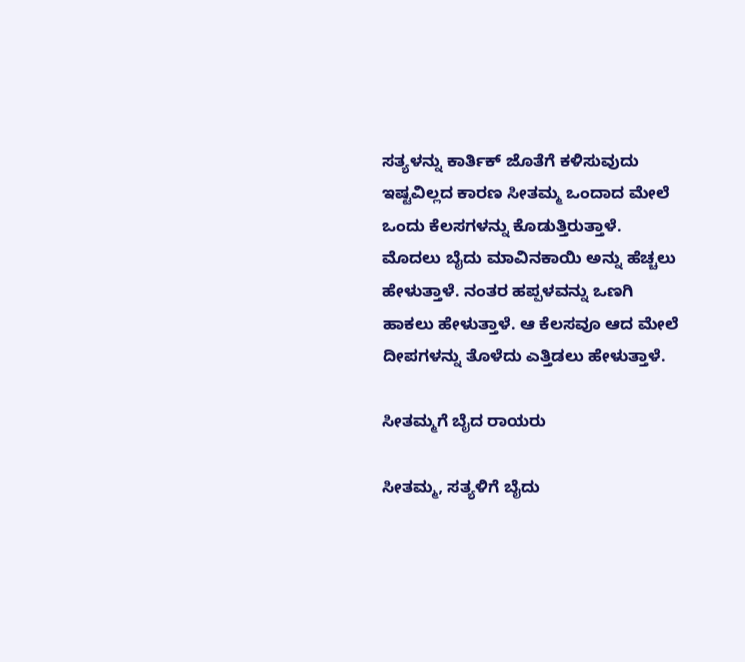ಸತ್ಯಳನ್ನು ಕಾರ್ತಿಕ್ ಜೊತೆಗೆ ಕಳಿಸುವುದು ಇಷ್ಟವಿಲ್ಲದ ಕಾರಣ ಸೀತಮ್ಮ ಒಂದಾದ ಮೇಲೆ ಒಂದು ಕೆಲಸಗಳನ್ನು ಕೊಡುತ್ತಿರುತ್ತಾಳೆ. ಮೊದಲು ಬೈದು ಮಾವಿನಕಾಯಿ ಅನ್ನು ಹೆಚ್ಚಲು ಹೇಳುತ್ತಾಳೆ. ನಂತರ ಹಪ್ಪಳವನ್ನು ಒಣಗಿ ಹಾಕಲು ಹೇಳುತ್ತಾಳೆ. ಆ ಕೆಲಸವೂ ಆದ ಮೇಲೆ ದೀಪಗಳನ್ನು ತೊಳೆದು ಎತ್ತಿಡಲು ಹೇಳುತ್ತಾಳೆ.

ಸೀತಮ್ಮಗೆ ಬೈದ ರಾಯರು

ಸೀತಮ್ಮ, ಸತ್ಯಳಿಗೆ ಬೈದು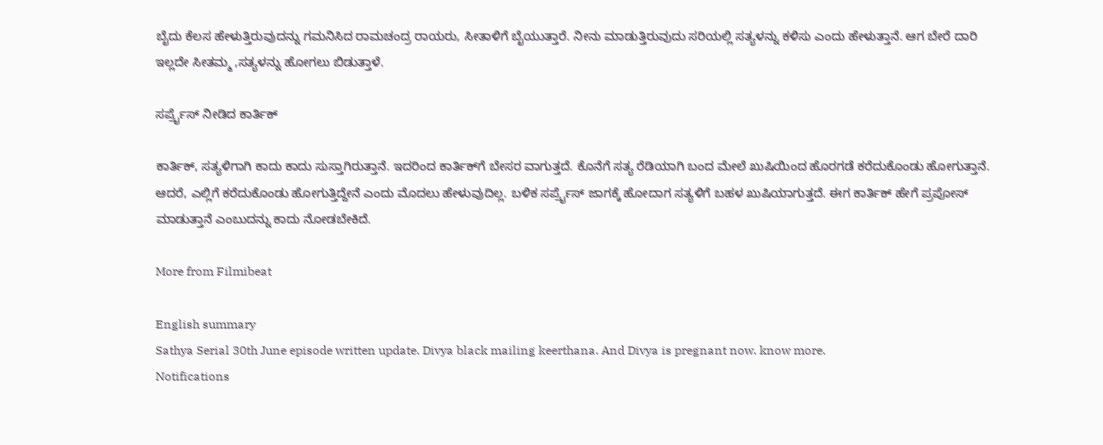ಬೈದು ಕೆಲಸ ಹೇಳುತ್ತಿರುವುದನ್ನು ಗಮನಿಸಿದ ರಾಮಚಂದ್ರ ರಾಯರು, ಸೀತಾಳಿಗೆ ಬೈಯುತ್ತಾರೆ. ನೀನು ಮಾಡುತ್ತಿರುವುದು ಸರಿಯಲ್ಲಿ ಸತ್ಯಳನ್ನು ಕಳಿಸು ಎಂದು ಹೇಳುತ್ತಾನೆ. ಆಗ ಬೇರೆ ದಾರಿ ಇಲ್ಲದೇ ಸೀತಮ್ಮ ,ಸತ್ಯಳನ್ನು ಹೋಗಲು ಬಿಡುತ್ತಾಳೆ.

ಸರ್ಪ್ರೈಸ್ ನೀಡಿದ ಕಾರ್ತಿಕ್

ಕಾರ್ತಿಕ್, ಸತ್ಯಳಿಗಾಗಿ ಕಾದು ಕಾದು ಸುಸ್ತಾಗಿರುತ್ತಾನೆ. ಇದರಿಂದ ಕಾರ್ತಿಕ್‌ಗೆ ಬೇಸರ ವಾಗುತ್ತದೆ. ಕೊನೆಗೆ ಸತ್ಯ ರೆಡಿಯಾಗಿ ಬಂದ ಮೇಲೆ ಖುಷಿಯಿಂದ ಹೊರಗಡೆ ಕರೆದುಕೊಂಡು ಹೋಗುತ್ತಾನೆ. ಆದರೆ, ಎಲ್ಲಿಗೆ ಕರೆದುಕೊಂಡು ಹೋಗುತ್ತಿದ್ದೇನೆ ಎಂದು ಮೊದಲು ಹೇಳುವುದಿಲ್ಲ. ಬಳಿಕ ಸರ್ಪ್ರೈಸ್ ಜಾಗಕ್ಕೆ ಹೋದಾಗ ಸತ್ಯಳಿಗೆ ಬಹಳ ಖುಷಿಯಾಗುತ್ತದೆ. ಈಗ ಕಾರ್ತಿಕ್ ಹೇಗೆ ಪ್ರಪೋಸ್ ಮಾಡುತ್ತಾನೆ ಎಂಬುದನ್ನು ಕಾದು ನೋಡಬೇಕಿದೆ.

More from Filmibeat

English summary
Sathya Serial 30th June episode written update. Divya black mailing keerthana. And Divya is pregnant now. know more.
Notifications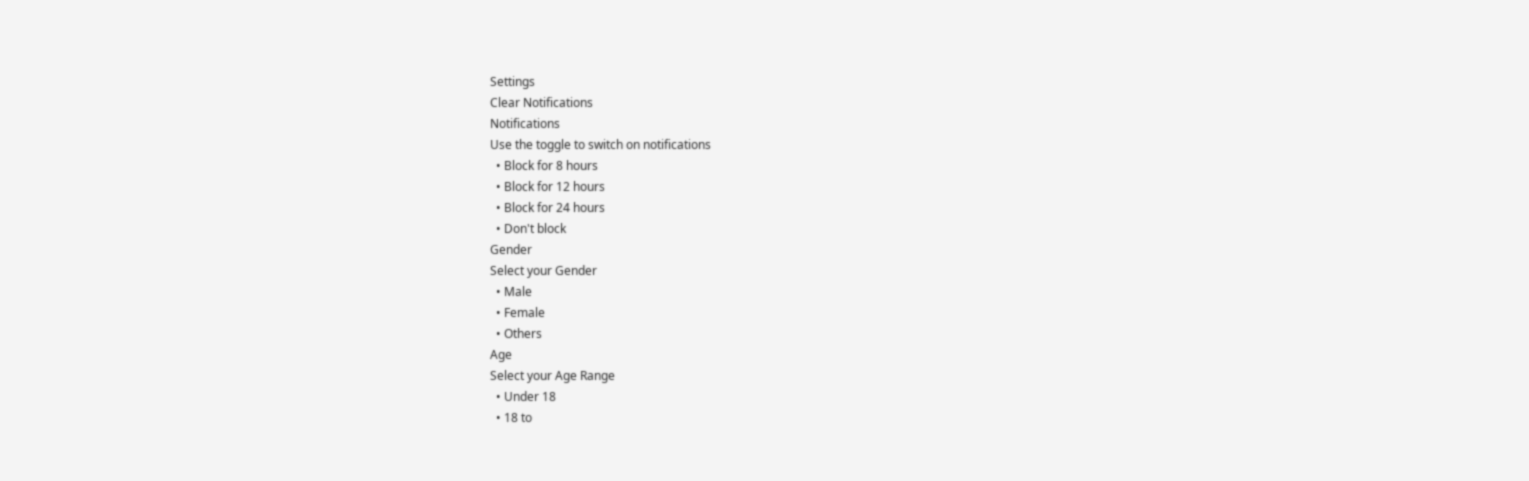Settings
Clear Notifications
Notifications
Use the toggle to switch on notifications
  • Block for 8 hours
  • Block for 12 hours
  • Block for 24 hours
  • Don't block
Gender
Select your Gender
  • Male
  • Female
  • Others
Age
Select your Age Range
  • Under 18
  • 18 to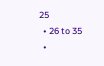25
  • 26 to 35
  •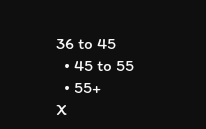36 to 45
  • 45 to 55
  • 55+
X